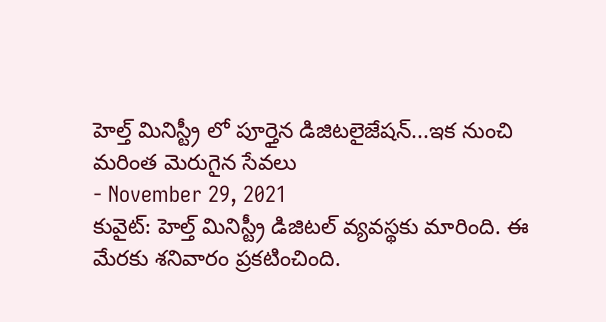హెల్త్ మినిస్ట్రీ లో పూర్తైన డిజిటలైజేషన్...ఇక నుంచి మరింత మెరుగైన సేవలు
- November 29, 2021
కువైట్: హెల్త్ మినిస్ట్రీ డిజిటల్ వ్యవస్థకు మారింది. ఈ మేరకు శనివారం ప్రకటించింది.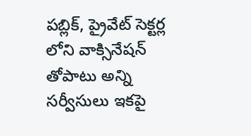పబ్లిక్, ప్రైవేట్ సెక్టర్ల లోని వాక్సినేషన్ తోపాటు అన్ని సర్వీసులు ఇకపై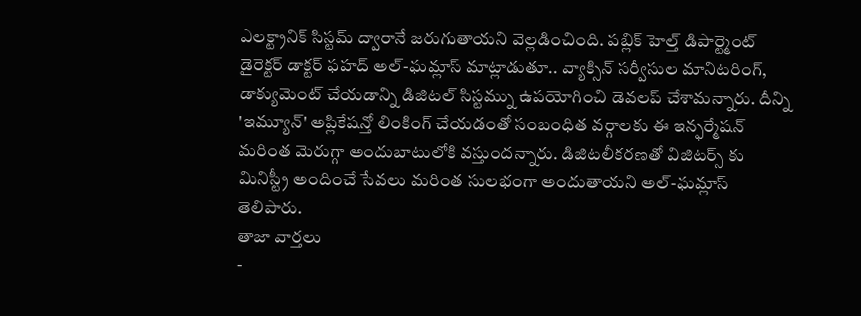ఎలక్ట్రానిక్ సిస్టమ్ ద్వారానే జరుగుతాయని వెల్లడించింది. పబ్లిక్ హెల్త్ డిపార్ట్మెంట్ డైరెక్టర్ డాక్టర్ ఫహద్ అల్-ఘమ్లాస్ మాట్లాడుతూ.. వ్యాక్సిన్ సర్వీసుల మానిటరింగ్, డాక్యుమెంట్ చేయడాన్ని డిజిటల్ సిస్టమ్ను ఉపయోగించి డెవలప్ చేశామన్నారు. దీన్ని 'ఇమ్యూన్' అప్లికేషన్తో లింకింగ్ చేయడంతో సంబంధిత వర్గాలకు ఈ ఇన్ఫర్మేషన్ మరింత మెరుగ్గా అందుబాటులోకి వస్తుందన్నారు. డిజిటలీకరణతో విజిటర్స్ కు మినిస్ట్రీ అందించే సేవలు మరింత సులభంగా అందుతాయని అల్-ఘమ్లాస్ తెలిపారు.
తాజా వార్తలు
-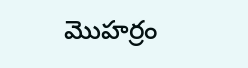మొహర్రం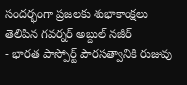సందర్భంగా ప్రజలకు శుభాకాంక్షలు తెలిపిన గవర్నర్ అబ్దుల్ నజీర్
- భారత పాస్పోర్ట్ పౌరసత్వానికి రుజువు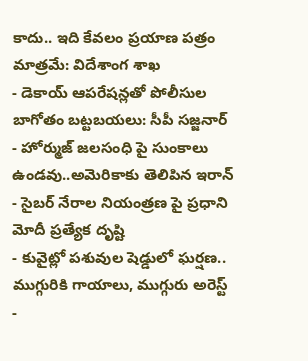కాదు.. ఇది కేవలం ప్రయాణ పత్రం మాత్రమే: విదేశాంగ శాఖ
- డెకాయ్ ఆపరేషన్లతో పోలీసుల బాగోతం బట్టబయలు: సీపీ సజ్జనార్
- హోర్ముజ్ జలసంధి పై సుంకాలు ఉండవు..అమెరికాకు తెలిపిన ఇరాన్
- సైబర్ నేరాల నియంత్రణ పై ప్రధాని మోదీ ప్రత్యేక దృష్టి
- కువైట్లో పశువుల షెడ్డులో ఘర్షణ.. ముగ్గురికి గాయాలు, ముగ్గురు అరెస్ట్
-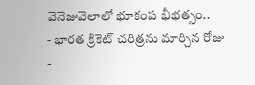వెనెజువెలాలో భూకంప భీభత్సం..
- భారత క్రికెట్ చరిత్రను మార్చిన రోజు
-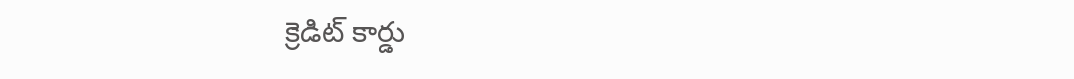క్రెడిట్ కార్డు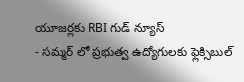యూజర్లకు RBI గుడ్ న్యూస్
- సమ్మర్ లో ప్రభుత్వ ఉద్యోగులకు ఫ్లెక్సిబుల్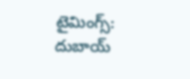టైమింగ్స్: దుబాయ్